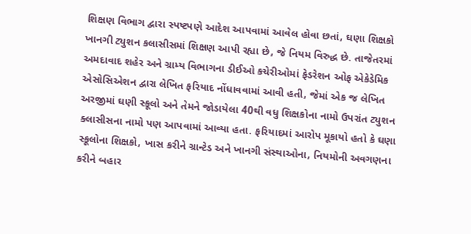શિક્ષણ વિભાગ દ્વારા સ્પષ્ટપણે આદેશ આપવામાં આવેલ હોવા છતાં, ઘણા શિક્ષકો ખાનગી ટ્યુશન કલાસીસમાં શિક્ષણ આપી રહ્યા છે, જે નિયમ વિરુદ્ધ છે. તાજેતરમાં અમદાવાદ શહેર અને ગ્રામ્ય વિભાગના ડીઈઓ કચેરીઓમાં ફેડરેશન ઓફ એકેડેમિક એસોસિએશન દ્વારા લેખિત ફરિયાદ નોંધાવવામાં આવી હતી, જેમાં એક જ લેખિત અરજીમાં ઘણી સ્કૂલો અને તેમને જોડાયેલા 40થી વધુ શિક્ષકોના નામો ઉપરાંત ટ્યુશન ક્લાસીસના નામો પણ આપવામાં આવ્યા હતા. ફરિયાદમાં આરોપ મૂકાયો હતો કે ઘણા સ્કૂલોના શિક્ષકો, ખાસ કરીને ગ્રાન્ટેડ અને ખાનગી સંસ્થાઓના, નિયમોની અવગણના કરીને બહાર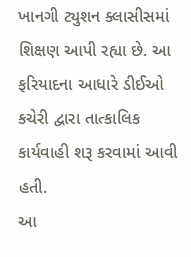ખાનગી ટ્યુશન ક્લાસીસમાં શિક્ષણ આપી રહ્યા છે. આ ફરિયાદના આધારે ડીઈઓ કચેરી દ્વારા તાત્કાલિક કાર્યવાહી શરૂ કરવામાં આવી હતી.
આ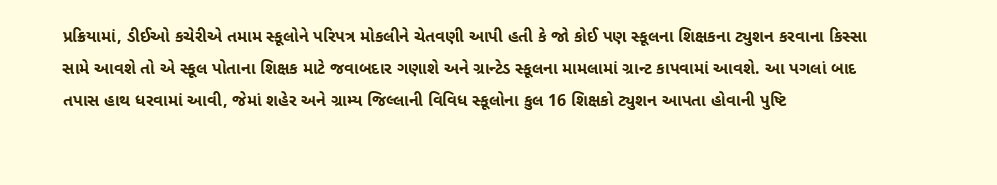પ્રક્રિયામાં, ડીઈઓ કચેરીએ તમામ સ્કૂલોને પરિપત્ર મોકલીને ચેતવણી આપી હતી કે જો કોઈ પણ સ્કૂલના શિક્ષકના ટ્યુશન કરવાના કિસ્સા સામે આવશે તો એ સ્કૂલ પોતાના શિક્ષક માટે જવાબદાર ગણાશે અને ગ્રાન્ટેડ સ્કૂલના મામલામાં ગ્રાન્ટ કાપવામાં આવશે. આ પગલાં બાદ તપાસ હાથ ધરવામાં આવી, જેમાં શહેર અને ગ્રામ્ય જિલ્લાની વિવિધ સ્કૂલોના કુલ 16 શિક્ષકો ટ્યુશન આપતા હોવાની પુષ્ટિ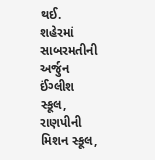થઈ.
શહેરમાં સાબરમતીની અર્જુન ઈંગ્લીશ સ્કૂલ, રાણપીની મિશન સ્કૂલ,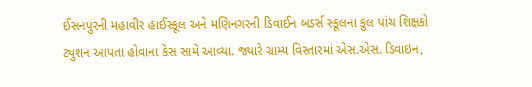ઈસનપુરની મહાવીર હાઈસ્કૂલ અને મણિનગરની ડિવાઈન બડર્સ સ્કૂલના કુલ પાંચ શિક્ષકો ટ્યુશન આપતા હોવાના કેસ સામે આવ્યા. જ્યારે ગ્રામ્ય વિસ્તારમાં એસ.એસ. ડિવાઇન,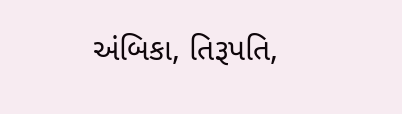અંબિકા, તિરૂપતિ,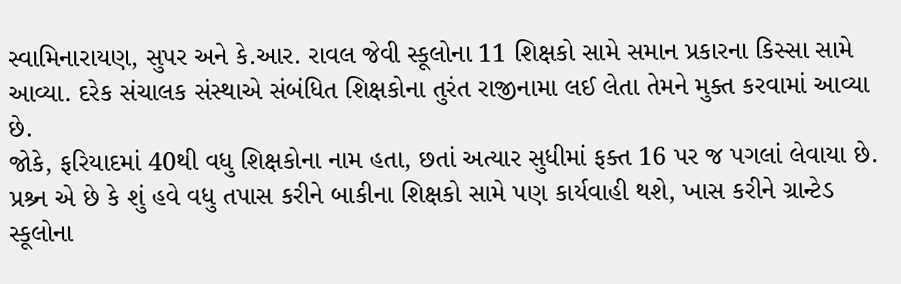સ્વામિનારાયણ, સુપર અને કે.આર. રાવલ જેવી સ્કૂલોના 11 શિક્ષકો સામે સમાન પ્રકારના કિસ્સા સામે આવ્યા. દરેક સંચાલક સંસ્થાએ સંબંધિત શિક્ષકોના તુરંત રાજીનામા લઈ લેતા તેમને મુક્ત કરવામાં આવ્યા છે.
જોકે, ફરિયાદમાં 40થી વધુ શિક્ષકોના નામ હતા, છતાં અત્યાર સુધીમાં ફક્ત 16 પર જ પગલાં લેવાયા છે. પ્રશ્ર્ન એ છે કે શું હવે વધુ તપાસ કરીને બાકીના શિક્ષકો સામે પણ કાર્યવાહી થશે, ખાસ કરીને ગ્રાન્ટેડ સ્કૂલોના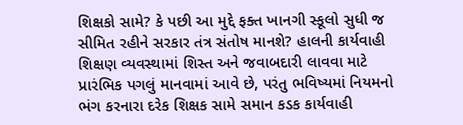શિક્ષકો સામે? કે પછી આ મુદ્દે ફક્ત ખાનગી સ્કૂલો સુધી જ સીમિત રહીને સરકાર તંત્ર સંતોષ માનશે? હાલની કાર્યવાહી શિક્ષણ વ્યવસ્થામાં શિસ્ત અને જવાબદારી લાવવા માટે પ્રારંભિક પગલું માનવામાં આવે છે, પરંતુ ભવિષ્યમાં નિયમનો ભંગ કરનારા દરેક શિક્ષક સામે સમાન કડક કાર્યવાહી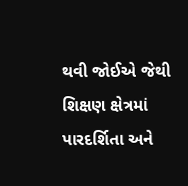થવી જોઈએ જેથી શિક્ષણ ક્ષેત્રમાં પારદર્શિતા અને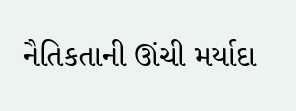નૈતિકતાની ઊંચી મર્યાદા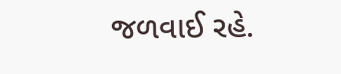જળવાઈ રહે.